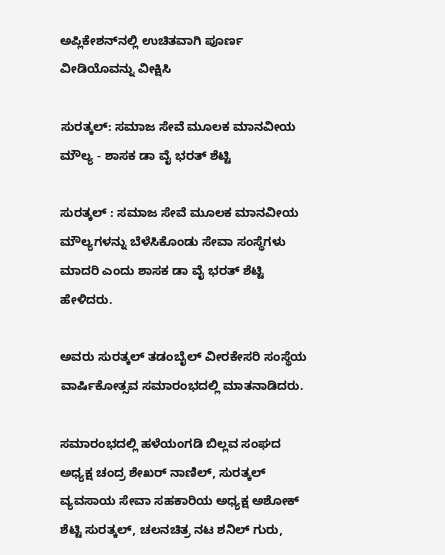ಅಪ್ಲಿಕೇಶನ್‌ನಲ್ಲಿ ಉಚಿತವಾಗಿ ಪೂರ್ಣ ವೀಡಿಯೊವನ್ನು ವೀಕ್ಷಿಸಿ

ಸುರತ್ಕಲ್: ಸಮಾಜ ಸೇವೆ ಮೂಲಕ ಮಾನವೀಯ ಮೌಲ್ಯ - ಶಾಸಕ ಡಾ ವೈ ಭರತ್ ಶೆಟ್ಟಿ

ಸುರತ್ಕಲ್ : ಸಮಾಜ ಸೇವೆ ಮೂಲಕ ಮಾನವೀಯ ಮೌಲ್ಯಗಳನ್ನು ಬೆಳೆಸಿಕೊಂಡು ಸೇವಾ ಸಂಸ್ಥೆಗಳು ಮಾದರಿ ಎಂದು ಶಾಸಕ ಡಾ ವೈ ಭರತ್ ಶೆಟ್ಟಿ ಹೇಳಿದರು.

ಅವರು ಸುರತ್ಕಲ್ ತಡಂಬೈಲ್ ವೀರಕೇಸರಿ ಸಂಸ್ಥೆಯ ವಾರ್ಷಿಕೋತ್ಸವ ಸಮಾರಂಭದಲ್ಲಿ ಮಾತನಾಡಿದರು.

ಸಮಾರಂಭದಲ್ಲಿ ಹಳೆಯಂಗಡಿ ಬಿಲ್ಲವ ಸಂಘದ ಅಧ್ಯಕ್ಷ ಚಂದ್ರ ಶೇಖರ್ ನಾಣಿಲ್, ಸುರತ್ಕಲ್ ವ್ಯವಸಾಯ ಸೇವಾ ಸಹಕಾರಿಯ ಅಧ್ಯಕ್ಷ ಅಶೋಕ್ ಶೆಟ್ಟಿ ಸುರತ್ಕಲ್, ಚಲನಚಿತ್ರ ನಟ ಶನಿಲ್ ಗುರು,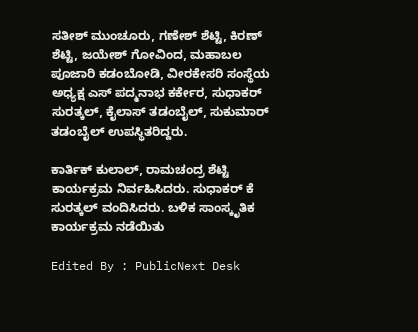ಸತೀಶ್ ಮುಂಚೂರು, ಗಣೇಶ್ ಶೆಟ್ಟಿ, ಕಿರಣ್ ಶೆಟ್ಟಿ, ಜಯೇಶ್ ಗೋವಿಂದ, ಮಹಾಬಲ ಪೂಜಾರಿ ಕಡಂಬೋಡಿ, ವೀರಕೇಸರಿ ಸಂಸ್ಥೆಯ ಅಧ್ಯಕ್ಷ ಎಸ್ ಪದ್ಮನಾಭ ಕರ್ಕೇರ, ಸುಧಾಕರ್ ಸುರತ್ಕಲ್, ಕೈಲಾಸ್ ತಡಂಬೈಲ್, ಸುಕುಮಾರ್ ತಡಂಬೈಲ್ ಉಪಸ್ಥಿತರಿದ್ದರು.

ಕಾರ್ತಿಕ್ ಕುಲಾಲ್, ರಾಮಚಂದ್ರ ಶೆಟ್ಟಿ ಕಾರ್ಯಕ್ರಮ ನಿರ್ವಹಿಸಿದರು. ಸುಧಾಕರ್ ಕೆ ಸುರತ್ಕಲ್ ವಂದಿಸಿದರು. ಬಳಿಕ ಸಾಂಸ್ಕೃತಿಕ ಕಾರ್ಯಕ್ರಮ ನಡೆಯಿತು

Edited By : PublicNext Desk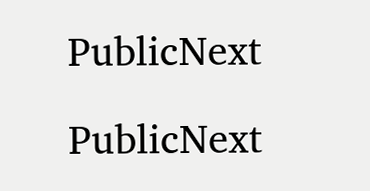PublicNext

PublicNext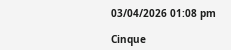03/04/2026 01:08 pm

Cinque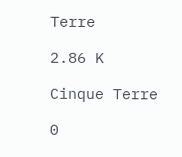Terre

2.86 K

Cinque Terre

0